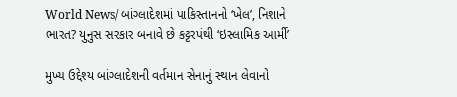World News/ બાંગ્લાદેશમાં પાકિસ્તાનનો ‘ખેલ’, નિશાને ભારત? યુનુસ સરકાર બનાવે છે કટ્ટરપંથી ‘ઇસ્લામિક આર્મી’

મુખ્ય ઉદ્દેશ્ય બાંગ્લાદેશની વર્તમાન સેનાનું સ્થાન લેવાનો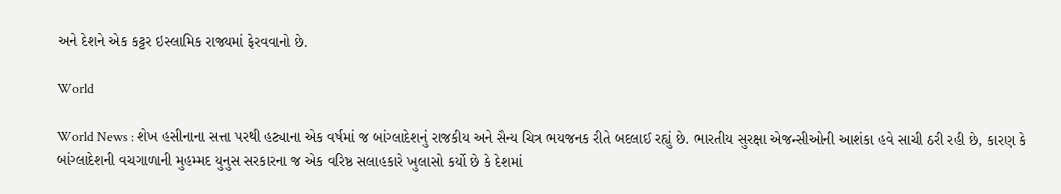અને દેશને એક કટ્ટર ઇસ્લામિક રાજ્યમાં ફેરવવાનો છે.

World

World News : શેખ હસીનાના સત્તા પરથી હટ્યાના એક વર્ષમાં જ બાંગ્લાદેશનું રાજકીય અને સૈન્ય ચિત્ર ભયજનક રીતે બદલાઈ રહ્યું છે. ભારતીય સુરક્ષા એજન્સીઓની આશંકા હવે સાચી ઠરી રહી છે, કારણ કે બાંગ્લાદેશની વચગાળાની મુહમ્મદ યુનુસ સરકારના જ એક વરિષ્ઠ સલાહકારે ખુલાસો કર્યો છે કે દેશમાં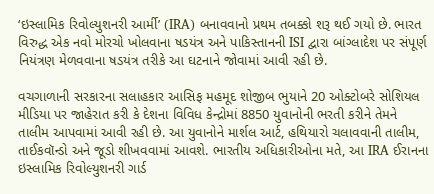‘ઇસ્લામિક રિવોલ્યુશનરી આર્મી’ (IRA) બનાવવાનો પ્રથમ તબક્કો શરૂ થઈ ગયો છે. ભારત વિરુદ્ધ એક નવો મોરચો ખોલવાના ષડયંત્ર અને પાકિસ્તાનની ISI દ્વારા બાંગ્લાદેશ પર સંપૂર્ણ નિયંત્રણ મેળવવાના ષડયંત્ર તરીકે આ ઘટનાને જોવામાં આવી રહી છે.

વચગાળાની સરકારના સલાહકાર આસિફ મહમૂદ શોજીબ ભુયાને 20 ઓક્ટોબરે સોશિયલ મીડિયા પર જાહેરાત કરી કે દેશના વિવિધ કેન્દ્રોમાં 8850 યુવાનોની ભરતી કરીને તેમને તાલીમ આપવામાં આવી રહી છે. આ યુવાનોને માર્શલ આર્ટ, હથિયારો ચલાવવાની તાલીમ, તાઈકવૉન્ડો અને જૂડો શીખવવામાં આવશે. ભારતીય અધિકારીઓના મતે, આ IRA ઈરાનના ઇસ્લામિક રિવોલ્યુશનરી ગાર્ડ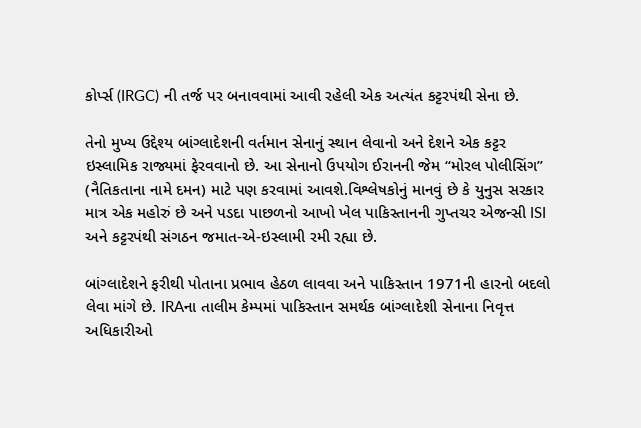કોર્પ્સ (IRGC) ની તર્જ પર બનાવવામાં આવી રહેલી એક અત્યંત કટ્ટરપંથી સેના છે.

તેનો મુખ્ય ઉદ્દેશ્ય બાંગ્લાદેશની વર્તમાન સેનાનું સ્થાન લેવાનો અને દેશને એક કટ્ટર ઇસ્લામિક રાજ્યમાં ફેરવવાનો છે. આ સેનાનો ઉપયોગ ઈરાનની જેમ “મોરલ પોલીસિંગ” (નૈતિકતાના નામે દમન) માટે પણ કરવામાં આવશે.વિશ્લેષકોનું માનવું છે કે યુનુસ સરકાર માત્ર એક મહોરું છે અને પડદા પાછળનો આખો ખેલ પાકિસ્તાનની ગુપ્તચર એજન્સી ISI અને કટ્ટરપંથી સંગઠન જમાત-એ-ઇસ્લામી રમી રહ્યા છે.

બાંગ્લાદેશને ફરીથી પોતાના પ્રભાવ હેઠળ લાવવા અને પાકિસ્તાન 1971ની હારનો બદલો લેવા માંગે છે. IRAના તાલીમ કેમ્પમાં પાકિસ્તાન સમર્થક બાંગ્લાદેશી સેનાના નિવૃત્ત અધિકારીઓ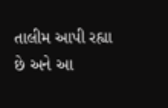તાલીમ આપી રહ્યા છે અને આ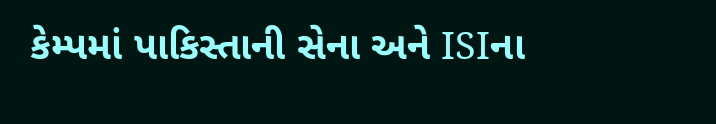કેમ્પમાં પાકિસ્તાની સેના અને ISIના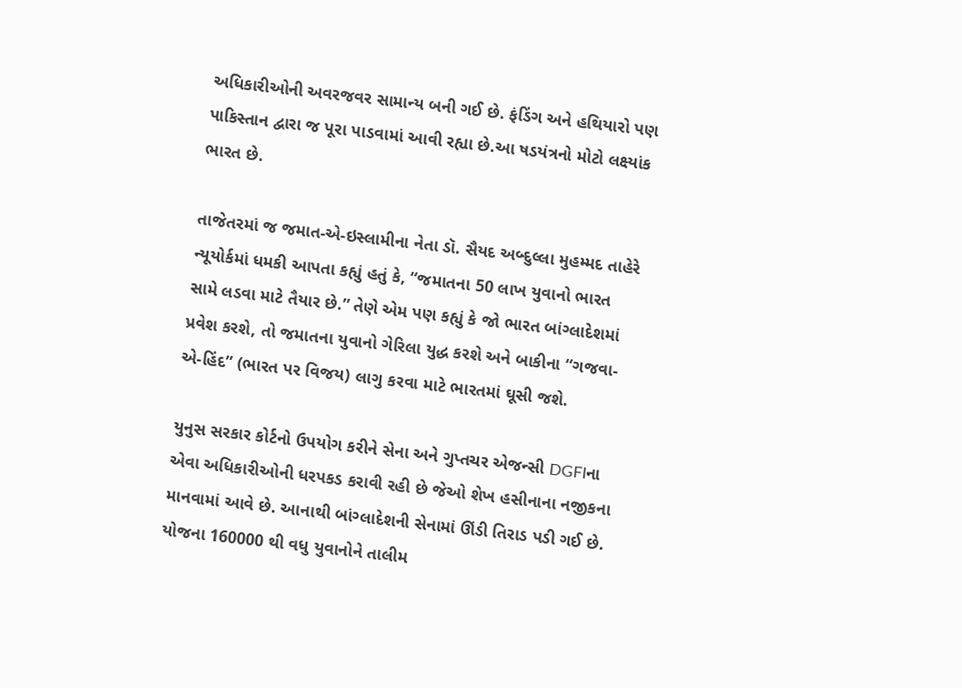અધિકારીઓની અવરજવર સામાન્ય બની ગઈ છે. ફંડિંગ અને હથિયારો પણ પાકિસ્તાન દ્વારા જ પૂરા પાડવામાં આવી રહ્યા છે.આ ષડયંત્રનો મોટો લક્ષ્યાંક ભારત છે.

તાજેતરમાં જ જમાત-એ-ઇસ્લામીના નેતા ડૉ. સૈયદ અબ્દુલ્લા મુહમ્મદ તાહેરે ન્યૂયોર્કમાં ધમકી આપતા કહ્યું હતું કે, “જમાતના 50 લાખ યુવાનો ભારત સામે લડવા માટે તૈયાર છે.” તેણે એમ પણ કહ્યું કે જો ભારત બાંગ્લાદેશમાં પ્રવેશ કરશે, તો જમાતના યુવાનો ગેરિલા યુદ્ધ કરશે અને બાકીના “ગજવા-એ-હિંદ” (ભારત પર વિજય) લાગુ કરવા માટે ભારતમાં ઘૂસી જશે.

યુનુસ સરકાર કોર્ટનો ઉપયોગ કરીને સેના અને ગુપ્તચર એજન્સી DGFIના એવા અધિકારીઓની ધરપકડ કરાવી રહી છે જેઓ શેખ હસીનાના નજીકના માનવામાં આવે છે. આનાથી બાંગ્લાદેશની સેનામાં ઊંડી તિરાડ પડી ગઈ છે. યોજના 160000 થી વધુ યુવાનોને તાલીમ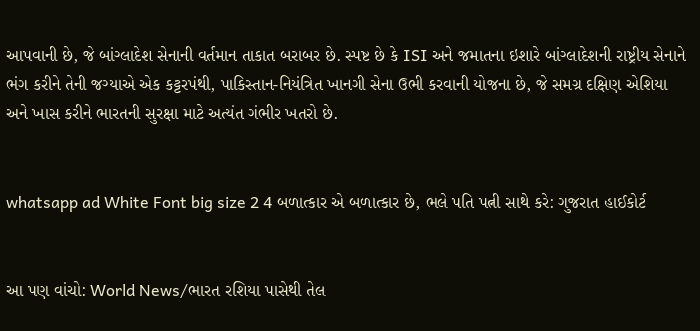આપવાની છે, જે બાંગ્લાદેશ સેનાની વર્તમાન તાકાત બરાબર છે. સ્પષ્ટ છે કે ISI અને જમાતના ઇશારે બાંગ્લાદેશની રાષ્ટ્રીય સેનાને ભંગ કરીને તેની જગ્યાએ એક કટ્ટરપંથી, પાકિસ્તાન-નિયંત્રિત ખાનગી સેના ઉભી કરવાની યોજના છે, જે સમગ્ર દક્ષિણ એશિયા અને ખાસ કરીને ભારતની સુરક્ષા માટે અત્યંત ગંભીર ખતરો છે.


whatsapp ad White Font big size 2 4 બળાત્કાર એ બળાત્કાર છે, ભલે પતિ પત્ની સાથે કરે: ગુજરાત હાઈકોર્ટ


આ પણ વાંચો: World News/ભારત રશિયા પાસેથી તેલ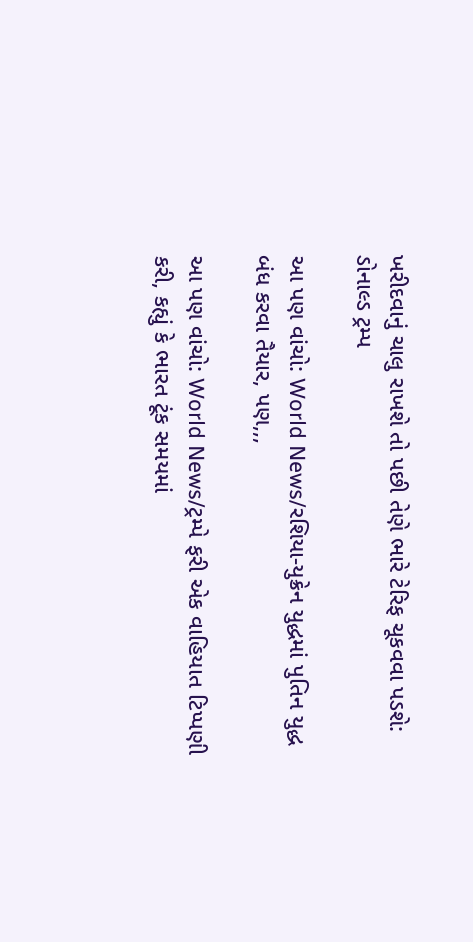ખરીદવાનું ચાલુ રાખશે તો પછી તેણે ભારે ટેરિફ ચૂકવવા પડશે: ડોનાલ્ડ ટ્રમ્પ

આ પણ વાંચો: World News/રશિયા-યુક્રેન યુદ્ધમાં પુતિન યુદ્ધ બંધ કરવા તૈયાર, પણ,,,

આ પણ વાંચો: World News/ટ્રમ્પે ફરી એક વાહિયાત ટિપ્પણી કરી, કહ્યું કે ભારત ટૂંક સમયમાં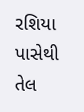રશિયા પાસેથી તેલ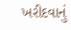ખરીદવાનું